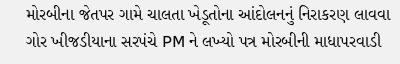મોરબીના જેતપર ગામે ચાલતા ખેડૂતોના આંદોલનનું નિરાકરણ લાવવા ગોર ખીજડીયાના સરપંચે PM ને લખ્યો પત્ર મોરબીની માધાપરવાડી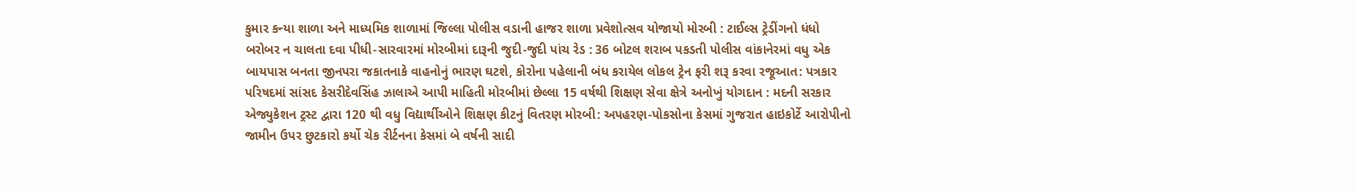કુમાર કન્યા શાળા અને માધ્યમિક શાળામાં જિલ્લા પોલીસ વડાની હાજર શાળા પ્રવેશોત્સવ યોજાયો મોરબી : ટાઈલ્સ ટ્રેડીંગનો ધંધો બરોબર ન ચાલતા દવા પીધી-સારવારમાં મોરબીમાં દારૂની જુદી-જુદી પાંચ રેડ : 36 બોટલ શરાબ પકડતી પોલીસ વાંકાનેરમાં વધુ એક બાયપાસ બનતા જીનપરા જકાતનાકે વાહનોનું ભારણ ઘટશે, કોરોના પહેલાની બંધ કરાયેલ લોકલ ટ્રેન ફરી શરૂ કરવા રજૂઆત: પત્રકાર પરિષદમાં સાંસદ કેસરીદેવસિંહ ઝાલાએ આપી માહિતી મોરબીમાં છેલ્લા 15 વર્ષથી શિક્ષણ સેવા ક્ષેત્રે અનોખું યોગદાન : મદની સરકાર એજ્યુકેશન ટ્રસ્ટ દ્વારા 120 થી વધુ વિદ્યાર્થીઓને શિક્ષણ કીટનું વિતરણ મોરબી: અપહરણ-પોકસોના કેસમાં ગુજરાત હાઇકોર્ટે આરોપીનો જામીન ઉપર છુટકારો કર્યો ચેક રીર્ટનના કેસમાં બે વર્ષની સાદી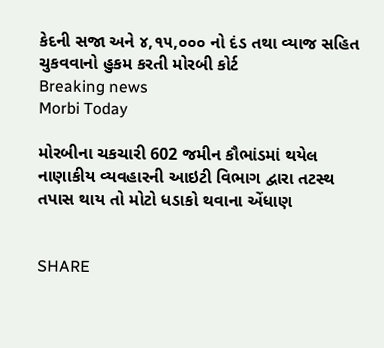કેદની સજા અને ૪,૧૫,૦૦૦ નો દંડ તથા વ્યાજ સહિત ચુકવવાનો હુકમ કરતી મોરબી કોર્ટ
Breaking news
Morbi Today

મોરબીના ચકચારી 602 જમીન કૌભાંડમાં થયેલ નાણાકીય વ્યવહારની આઇટી વિભાગ દ્વારા તટસ્થ તપાસ થાય તો મોટો ધડાકો થવાના એંધાણ


SHARE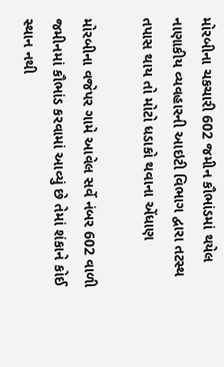મોરબીના ચકચારી 602 જમીન કૌભાંડમાં થયેલ નાણાકીય વ્યવહારની આઇટી વિભાગ દ્વારા તટસ્થ તપાસ થાય તો મોટો ધડાકો થવાના એંધાણ

મોરબીના વજેપર ગામે આવેલ સર્વે નંબર 602 વાળી જમીનમાં કૌભાંડ કરવામાં આવ્યું છે તેમાં શંકાને કોઈ સ્થાન નથી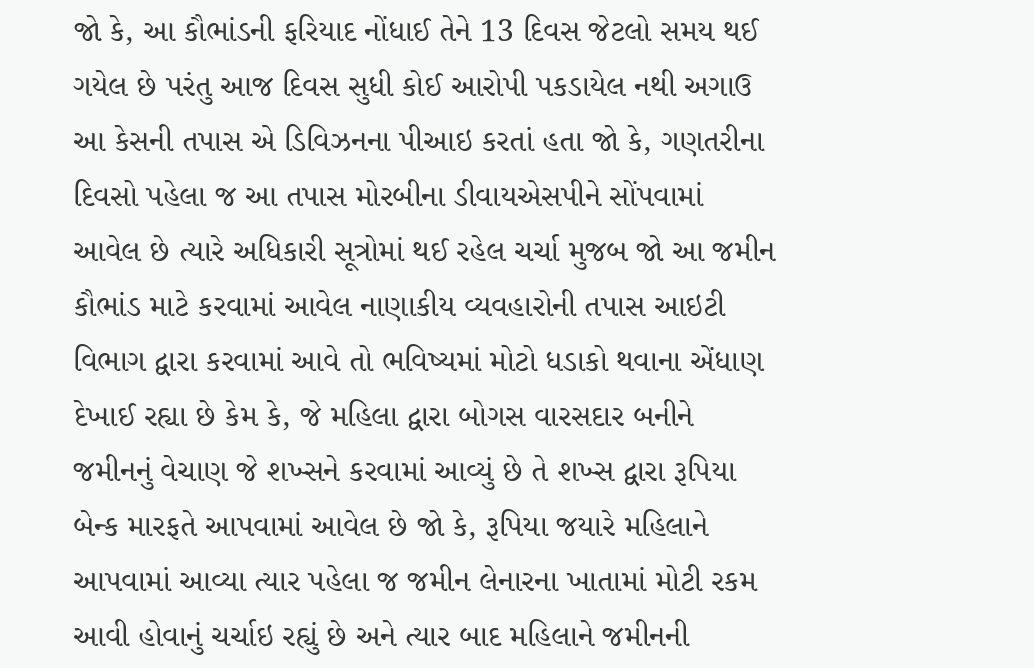જો કે, આ કૌભાંડની ફરિયાદ નોંધાઈ તેને 13 દિવસ જેટલો સમય થઈ ગયેલ છે પરંતુ આજ દિવસ સુધી કોઈ આરોપી પકડાયેલ નથી અગાઉ આ કેસની તપાસ એ ડિવિઝનના પીઆઇ કરતાં હતા જો કે, ગણતરીના દિવસો પહેલા જ આ તપાસ મોરબીના ડીવાયએસપીને સોંપવામાં આવેલ છે ત્યારે અધિકારી સૂત્રોમાં થઈ રહેલ ચર્ચા મુજબ જો આ જમીન કૌભાંડ માટે કરવામાં આવેલ નાણાકીય વ્યવહારોની તપાસ આઇટી વિભાગ દ્વારા કરવામાં આવે તો ભવિષ્યમાં મોટો ધડાકો થવાના એંધાણ દેખાઈ રહ્યા છે કેમ કે, જે મહિલા દ્વારા બોગસ વારસદાર બનીને જમીનનું વેચાણ જે શખ્સને કરવામાં આવ્યું છે તે શખ્સ દ્વારા રૂપિયા બેન્ક મારફતે આપવામાં આવેલ છે જો કે, રૂપિયા જયારે મહિલાને આપવામાં આવ્યા ત્યાર પહેલા જ જમીન લેનારના ખાતામાં મોટી રકમ આવી હોવાનું ચર્ચાઇ રહ્યું છે અને ત્યાર બાદ મહિલાને જમીનની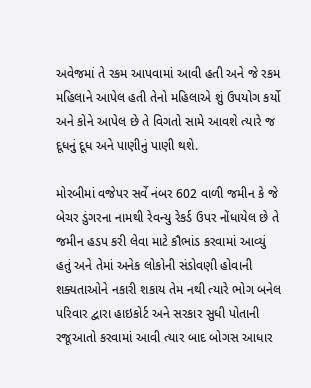અવેજમાં તે રકમ આપવામાં આવી હતી અને જે રકમ મહિલાને આપેલ હતી તેનો મહિલાએ શું ઉપયોગ કર્યો અને કોને આપેલ છે તે વિગતો સામે આવશે ત્યારે જ દૂધનું દૂધ અને પાણીનું પાણી થશે.

મોરબીમાં વજેપર સર્વે નંબર 602 વાળી જમીન કે જે બેચર ડુંગરના નામથી રેવન્યુ રેકર્ડ ઉપર નોંધાયેલ છે તે જમીન હડપ કરી લેવા માટે કૌભાંડ કરવામાં આવ્યું હતું અને તેમાં અનેક લોકોની સંડોવણી હોવાની શક્યતાઓને નકારી શકાય તેમ નથી ત્યારે ભોગ બનેલ પરિવાર દ્વારા હાઇકોર્ટ અને સરકાર સુધી પોતાની રજૂઆતો કરવામાં આવી ત્યાર બાદ બોગસ આધાર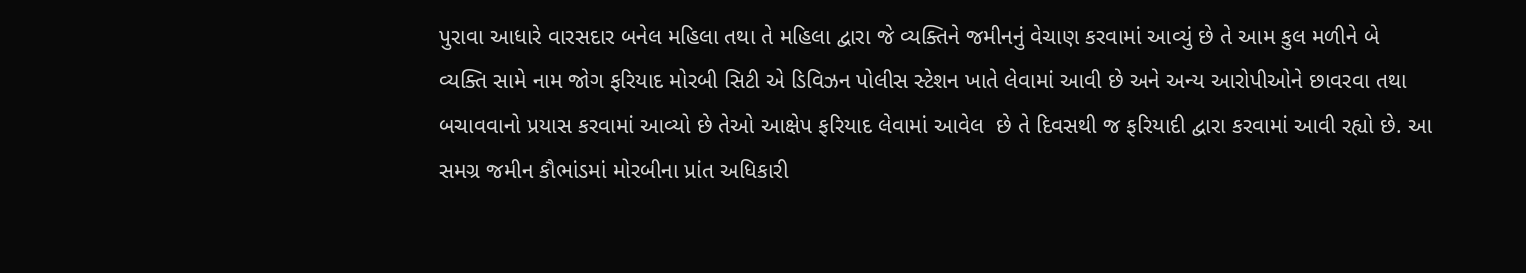પુરાવા આધારે વારસદાર બનેલ મહિલા તથા તે મહિલા દ્વારા જે વ્યક્તિને જમીનનું વેચાણ કરવામાં આવ્યું છે તે આમ કુલ મળીને બે વ્યક્તિ સામે નામ જોગ ફરિયાદ મોરબી સિટી એ ડિવિઝન પોલીસ સ્ટેશન ખાતે લેવામાં આવી છે અને અન્ય આરોપીઓને છાવરવા તથા બચાવવાનો પ્રયાસ કરવામાં આવ્યો છે તેઓ આક્ષેપ ફરિયાદ લેવામાં આવેલ  છે તે દિવસથી જ ફરિયાદી દ્વારા કરવામાં આવી રહ્યો છે. આ સમગ્ર જમીન કૌભાંડમાં મોરબીના પ્રાંત અધિકારી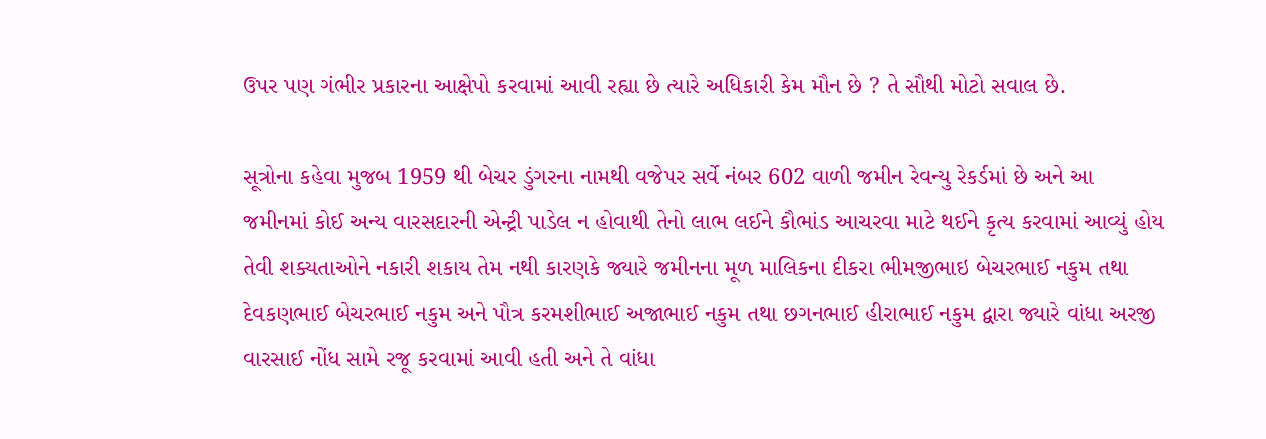ઉપર પણ ગંભીર પ્રકારના આક્ષેપો કરવામાં આવી રહ્યા છે ત્યારે અધિકારી કેમ મૌન છે ? તે સૌથી મોટો સવાલ છે.

સૂત્રોના કહેવા મુજબ 1959 થી બેચર ડુંગરના નામથી વજેપર સર્વે નંબર 602 વાળી જમીન રેવન્યુ રેકર્ડમાં છે અને આ જમીનમાં કોઈ અન્ય વારસદારની એન્ટ્રી પાડેલ ન હોવાથી તેનો લાભ લઈને કૌભાંડ આચરવા માટે થઈને કૃત્ય કરવામાં આવ્યું હોય તેવી શક્યતાઓને નકારી શકાય તેમ નથી કારણકે જ્યારે જમીનના મૂળ માલિકના દીકરા ભીમજીભાઇ બેચરભાઈ નકુમ તથા દેવકણભાઈ બેચરભાઈ નકુમ અને પૌત્ર કરમશીભાઈ અજાભાઈ નકુમ તથા છગનભાઈ હીરાભાઈ નકુમ દ્વારા જ્યારે વાંધા અરજી વારસાઈ નોંધ સામે રજૂ કરવામાં આવી હતી અને તે વાંધા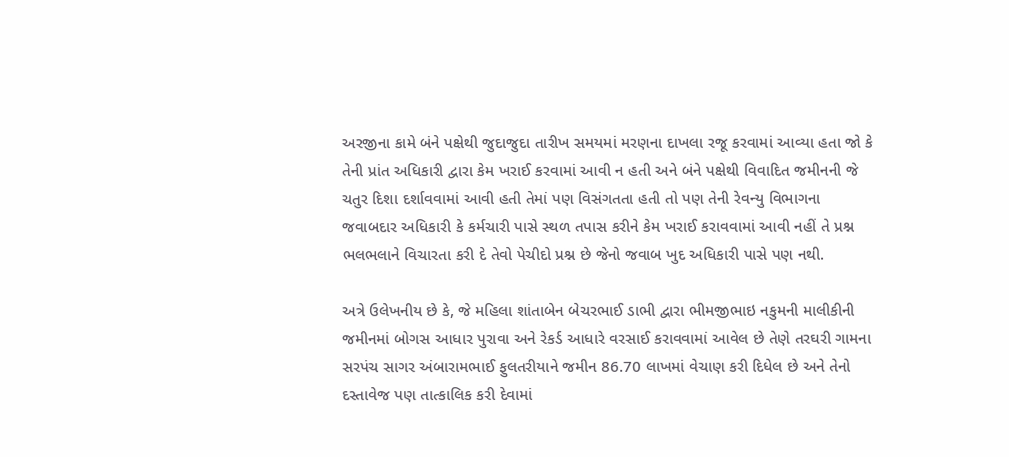અરજીના કામે બંને પક્ષેથી જુદાજુદા તારીખ સમયમાં મરણના દાખલા રજૂ કરવામાં આવ્યા હતા જો કે તેની પ્રાંત અધિકારી દ્વારા કેમ ખરાઈ કરવામાં આવી ન હતી અને બંને પક્ષેથી વિવાદિત જમીનની જે ચતુર દિશા દર્શાવવામાં આવી હતી તેમાં પણ વિસંગતતા હતી તો પણ તેની રેવન્યુ વિભાગના જવાબદાર અધિકારી કે કર્મચારી પાસે સ્થળ તપાસ કરીને કેમ ખરાઈ કરાવવામાં આવી નહીં તે પ્રશ્ન ભલભલાને વિચારતા કરી દે તેવો પેચીદો પ્રશ્ન છે જેનો જવાબ ખુદ અધિકારી પાસે પણ નથી.

અત્રે ઉલેખનીય છે કે, જે મહિલા શાંતાબેન બેચરભાઈ ડાભી દ્વારા ભીમજીભાઇ નકુમની માલીકીની જમીનમાં બોગસ આધાર પુરાવા અને રેકર્ડ આધારે વરસાઈ કરાવવામાં આવેલ છે તેણે તરઘરી ગામના સરપંચ સાગર અંબારામભાઈ ફુલતરીયાને જમીન 86.70 લાખમાં વેચાણ કરી દિધેલ છે અને તેનો દસ્તાવેજ પણ તાત્કાલિક કરી દેવામાં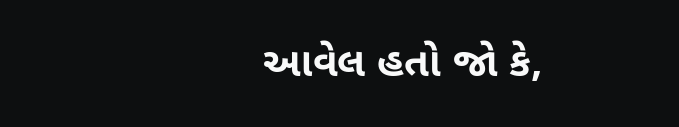આવેલ હતો જો કે,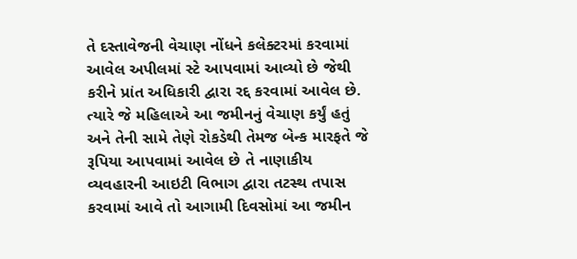તે દસ્તાવેજની વેચાણ નોંધને કલેક્ટરમાં કરવામાં આવેલ અપીલમાં સ્ટે આપવામાં આવ્યો છે જેથી કરીને પ્રાંત અધિકારી દ્વારા રદ્દ કરવામાં આવેલ છે. ત્યારે જે મહિલાએ આ જમીનનું વેચાણ કર્યું હતું અને તેની સામે તેણે રોકડેથી તેમજ બેન્ક મારફતે જે રૂપિયા આપવામાં આવેલ છે તે નાણાકીય વ્યવહારની આઇટી વિભાગ દ્વારા તટસ્થ તપાસ કરવામાં આવે તો આગામી દિવસોમાં આ જમીન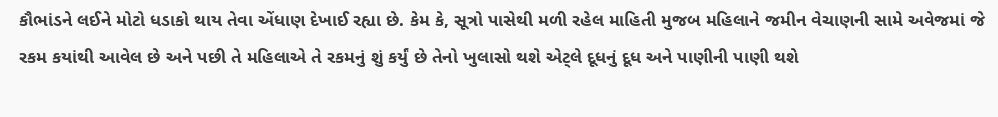કૌભાંડને લઈને મોટો ધડાકો થાય તેવા એંધાણ દેખાઈ રહ્યા છે. કેમ કે, સૂત્રો પાસેથી મળી રહેલ માહિતી મુજબ મહિલાને જમીન વેચાણની સામે અવેજમાં જે રકમ કયાંથી આવેલ છે અને પછી તે મહિલાએ તે રકમનું શું કર્યું છે તેનો ખુલાસો થશે એટ્લે દૂધનું દૂધ અને પાણીની પાણી થશે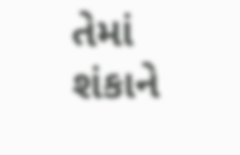તેમાં શંકાને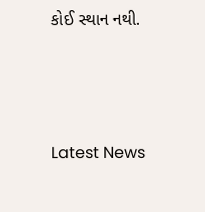કોઈ સ્થાન નથી.






Latest News